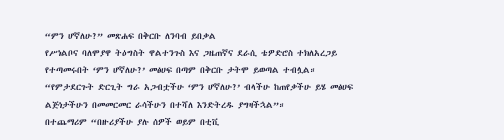“ምን ሆኛለሁ?” መጽሐፍ በቅርቡ ለንባብ ይበቃል
የሥነልቦና ባለሞያዋ ትዕግስት ዋልተንጉስ እና ጋዜጠኛና ደራሲ ቴዎድሮስ ተክለአረጋይ የተጣመሩበት ‘ምን ሆኛለሁ?’ መፅሀፍ በጣም በቅርቡ ታትሞ ይወጣል ተብሏል።
“የምታደርጉት ድርጊት ግራ አጋብቷችሁ ‘ምን ሆኛለሁ?’ ብላችሁ ከጠየቃችሁ ይሄ መፅሀፍ ልጅነታችሁን በመመርመር ራሳችሁን በተሻለ እንድትረዱ ያግዛችኋል”።
በተጨማሪም “በዙሪያችሁ ያሉ ሰዎች ወይም በቲቪ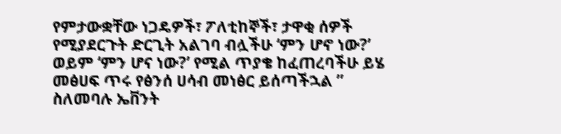የምታውቋቸው ነጋዴዎች፣ ፖለቲከኞች፣ ታዋቂ ሰዎች የሚያደርጉት ድርጊት አልገባ ብሏችሁ ‘ምን ሆኖ ነው?’ ወይም ‘ምን ሆና ነው?’ የሚል ጥያቄ ከፈጠረባችሁ ይሄ መፅሀፍ ጥሩ የፅንሰ ሀሳብ መነፅር ይሰጣችኋል ” ስለመባሉ ኤቨንት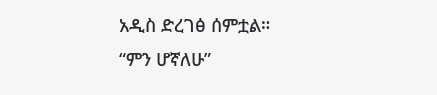አዲስ ድረገፅ ሰምቷል።
“ምን ሆኛለሁ”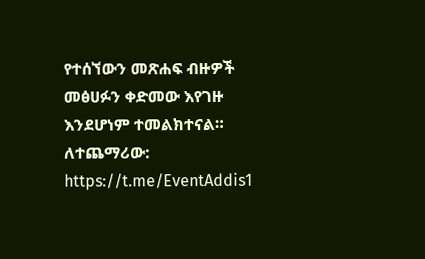የተሰኘውን መጽሐፍ ብዙዎች መፅሀፉን ቀድመው እየገዙ እንደሆነም ተመልክተናል።
ለተጨማሪው: https://t.me/EventAddis1